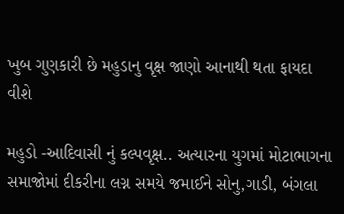ખુબ ગુણકારી છે મહુડાનુ વૃક્ષ જાણો આનાથી થતા ફાયદા વીશે

મહુડો -આદિવાસી નું કલ્પવૃક્ષ.. અત્યારના યુગમાં મોટાભાગના સમાજોમાં દીકરીના લગ્ન સમયે જમાઈને સોનુ,ગાડી, બંગલા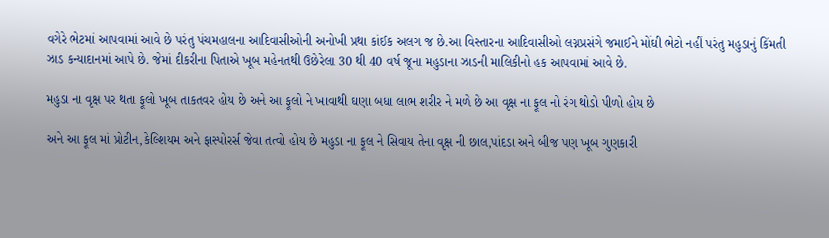વગેરે ભેટમાં આપવામાં આવે છે પરંતુ પંચમહાલના આદિવાસીઓની અનોખી પ્રથા કાંઈક અલગ જ છે.આ વિસ્તારના આદિવાસીઓ લગ્નપ્રસંગે જમાઈને મોંઘી ભેટો નહીં પરંતુ મહુડાનું કિંમતી ઝાડ કન્યાદાનમાં આપે છે. જેમાં દીકરીના પિતાએ ખૂબ મહેનતથી ઉછેરેલા 30 થી 40 વર્ષ જૂના મહુડાના ઝાડની માલિકીનો હક આપવામાં આવે છે.

મહુડા ના વૃક્ષ પર થતા ફૂલો ખૂબ તાકતવર હોય છે અને આ ફૂલો ને ખાવાથી ઘણા બધા લાભ શરીર ને મળે છે આ વૃક્ષ ના ફૂલ નો રંગ થોડો પીળો હોય છે

અને આ ફૂલ માં પ્રોટીન,કેલ્શિયમ અને ફાસ્પોરર્સ જેવા તત્વો હોય છે મહુડા ના ફૂલ ને સિવાય તેના વૃક્ષ ની છાલ,પાંદડા અને બીજ પણ ખૂબ ગુણકારી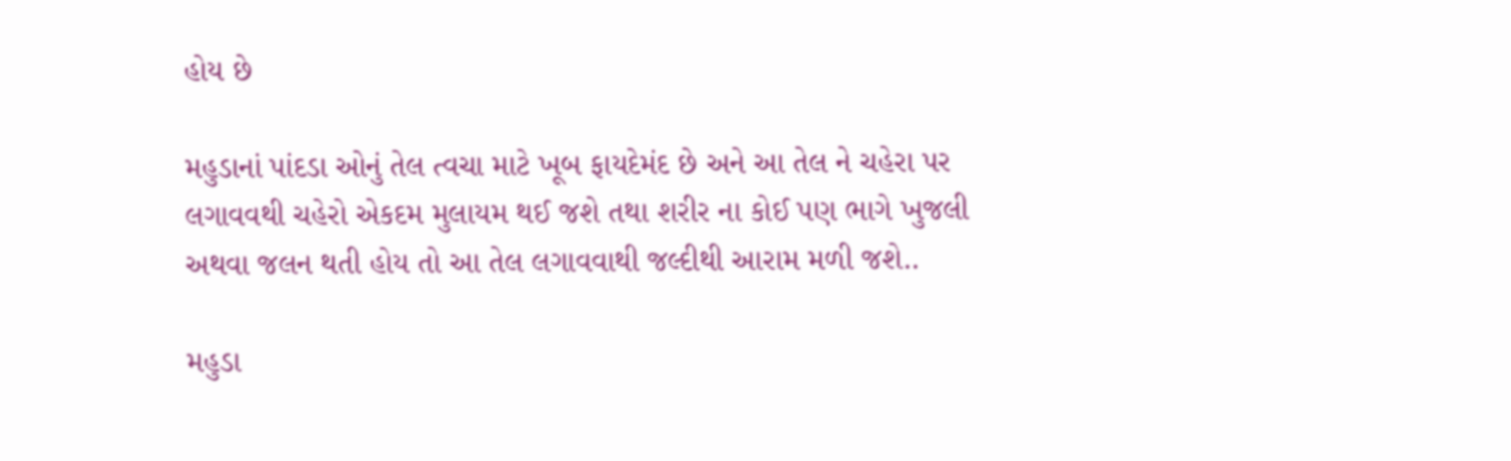હોય છે

મહુડાનાં પાંદડા ઓનું તેલ ત્વચા માટે ખૂબ ફાયદેમંદ છે અને આ તેલ ને ચહેરા પર લગાવવથી ચહેરો એકદમ મુલાયમ થઈ જશે તથા શરીર ના કોઈ પણ ભાગે ખુજલી અથવા જલન થતી હોય તો આ તેલ લગાવવાથી જલ્દીથી આરામ મળી જશે..

મહુડા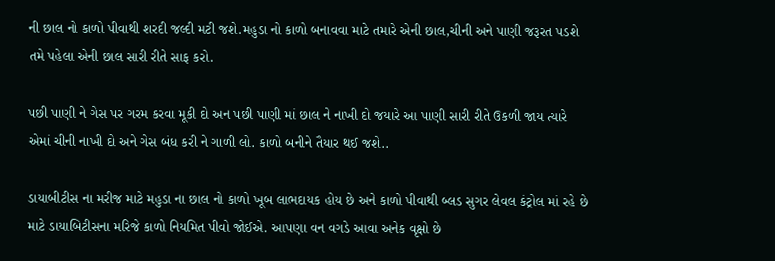ની છાલ નો કાળો પીવાથી શરદી જલ્દી મટી જશે.મહુડા નો કાળો બનાવવા માટે તમારે એની છાલ,ચીની અને પાણી જરૂરત પડશે તમે પહેલા એની છાલ સારી રીતે સાફ કરો.

પછી પાણી ને ગેસ પર ગરમ કરવા મૂકી દો અન પછી પાણી માં છાલ ને નાખી દો જયારે આ પાણી સારી રીતે ઉકળી જાય ત્યારે એમાં ચીની નાખી દો અને ગેસ બંધ કરી ને ગાળી લો. કાળો બનીને તૈયાર થઈ જશે..

ડાયાબીટીસ ના મરીજ માટે મહુડા ના છાલ નો કાળો ખૂબ લાભદાયક હોય છે અને કાળો પીવાથી બ્લડ સુગર લેવલ કંટ્રોલ માં રહે છે માટે ડાયાબિટીસના મરિજે કાળો નિયમિત પીવો જોઈએ. આપણા વન વગડે આવા અનેક વૃક્ષો છે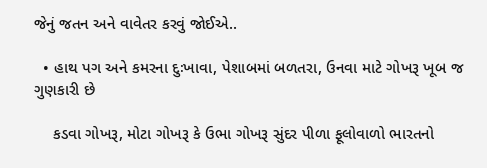જેનું જતન અને વાવેતર કરવું જોઈએ..

  • હાથ પગ અને કમરના દુઃખાવા, પેશાબમાં બળતરા, ઉનવા માટે ગોખરૂ ખૂબ જ ગુણકારી છે

    કડવા ગોખરૂ, મોટા ગોખરૂ કે ઉભા ગોખરૂ સુંદર પીળા ફૂલોવાળો ભારતનો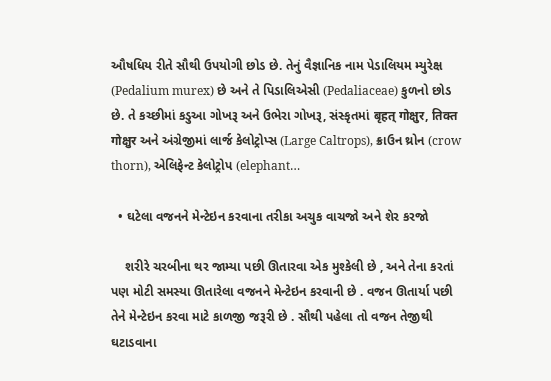ઔષધિય રીતે સૌથી ઉપયોગી છોડ છે. તેનું વૈજ્ઞાનિક નામ પેડાલિયમ મ્યુરેક્ષ (Pedalium murex) છે અને તે પિડાલિએસી (Pedaliaceae) કુળનો છોડ છે. તે કચ્છીમાં કડુઆ ગોખરૂ અને ઉભેરા ગોખરૂ, સંસ્કૃતમાં बृहत् गोक्षुर, तिक्त गोक्षुर અને અંગ્રેજીમાં લાર્જ કેલોટ્રોપ્સ (Large Caltrops), ક્રાઉન થ્રોન (crow thorn), એલિફેન્ટ કેલોટ્રોપ (elephant…

  • ઘટેલા વજનને મેન્ટેઇન કરવાના તરીકા અચુક વાચજો અને શેર કરજો

    શરીરે ચરબીના થર જામ્યા પછી ઊતારવા એક મુશ્કેલી છે , અને તેના કરતાં પણ મોટી સમસ્યા ઊતારેલા વજનને મેન્ટેઇન કરવાની છે . વજન ઊતાર્યા પછી તેને મેન્ટેઇન કરવા માટે કાળજી જરૂરી છે . સૌથી પહેલા તો વજન તેજીથી ઘટાડવાના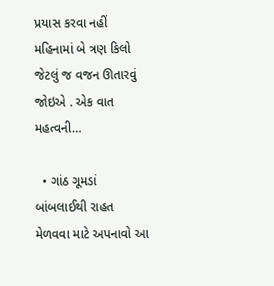પ્રયાસ કરવા નહીં મહિનામાં બે ત્રણ કિલો જેટલું જ વજન ઊતારવું જોઇએ . એક વાત મહત્વની…

  • ગાંઠ ગૂમડાં બાંબલાઈથી રાહત મેળવવા માટે અપનાવો આ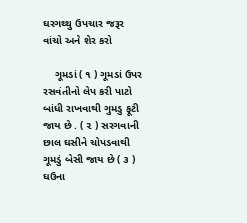ઘરગથ્થુ ઉપચાર જરૂર વાંચો અને શેર કરો

    ગૂમડાં ( ૧ ) ગૂમડાં ઉપર રસવંતીનો લેપ કરી પાટો બાંધી રાખવાથી ગુમડુ ફૂટી જાય છે . ( ૨ ) સરગવાની છાલ ઘસીને ચોપડવાથી ગૂમડું બેસી જાય છે ( ૩ ) ઘઉના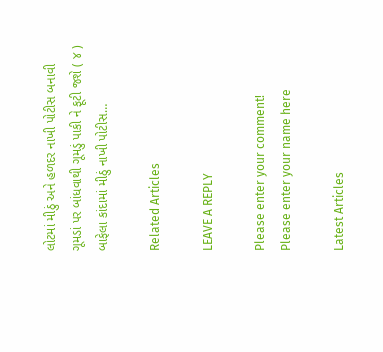લોટમાં મીઠું અને હળદર નાખી પોટીસ બનાવી ગૂમડાં પર બાંધવાથી ગૂમડું પાકી ને ફૂટી જશે ( ૪ ) બાફેલા કાંદામાં મીઠું નાખી પોટીસ…

Related Articles

LEAVE A REPLY

Please enter your comment!
Please enter your name here

Latest Articles